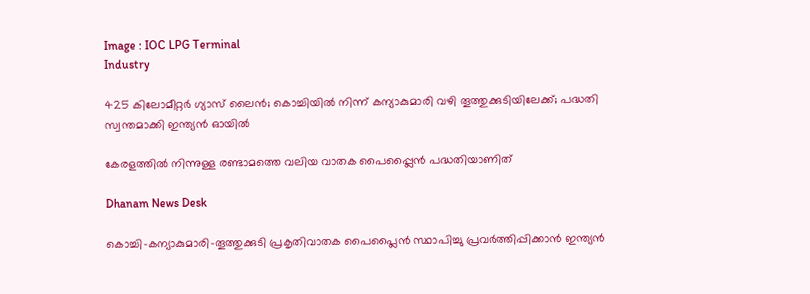Image : IOC LPG Terminal
Industry

425 കിലോമീറ്റര്‍ ഗ്യാസ് ലൈന്‍; കൊച്ചിയില്‍ നിന്ന് കന്യാകുമാരി വഴി തൂത്തുക്കുടിയിലേക്ക്; പദ്ധതി സ്വന്തമാക്കി ഇന്ത്യന്‍ ഓയില്‍

കേരളത്തില്‍ നിന്നുള്ള രണ്ടാമത്തെ വലിയ വാതക പൈപ്പ്ലൈന്‍ പദ്ധതിയാണിത്

Dhanam News Desk

കൊച്ചി-കന്യാകുമാരി-തൂത്തുക്കുടി പ്രകൃതിവാതക പൈപ്ലൈന്‍ സ്ഥാപിച്ചു പ്രവര്‍ത്തിപ്പിക്കാന്‍ ഇന്ത്യന്‍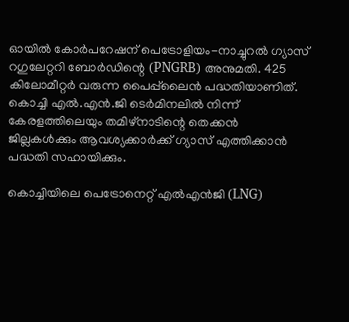ഓയില്‍ കോര്‍പറേഷന് പെട്രോളിയം-നാച്ചുറല്‍ ഗ്യാസ് റഗുലേറ്ററി ബോര്‍ഡിന്റെ (PNGRB) അനുമതി. 425 കിലോമീറ്റര്‍ വരുന്ന പൈപ്പ്‌ലൈന്‍ പദ്ധതിയാണിത്. കൊച്ചി എല്‍.എന്‍.ജി ടെര്‍മിനലില്‍ നിന്ന് കേരളത്തിലെയും തമിഴ്നാടിന്റെ തെക്കന്‍ ജില്ലകള്‍ക്കും ആവശ്യക്കാര്‍ക്ക് ഗ്യാസ് എത്തിക്കാന്‍ പദ്ധതി സഹായിക്കും.

കൊച്ചിയിലെ പെട്രോനെറ്റ് എല്‍എന്‍ജി (LNG)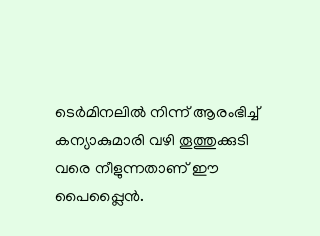ടെര്‍മിനലില്‍ നിന്ന് ആരംഭിച്ച് കന്യാകുമാരി വഴി തൂത്തുക്കുടി വരെ നീളുന്നതാണ് ഈ പൈപ്പ്ലൈന്‍.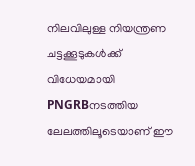നിലവിലുള്ള നിയന്ത്രണ ചട്ടക്കൂടുകൾക്ക് വിധേയമായി PNGRBനടത്തിയ ലേലത്തിലൂടെയാണ് ഈ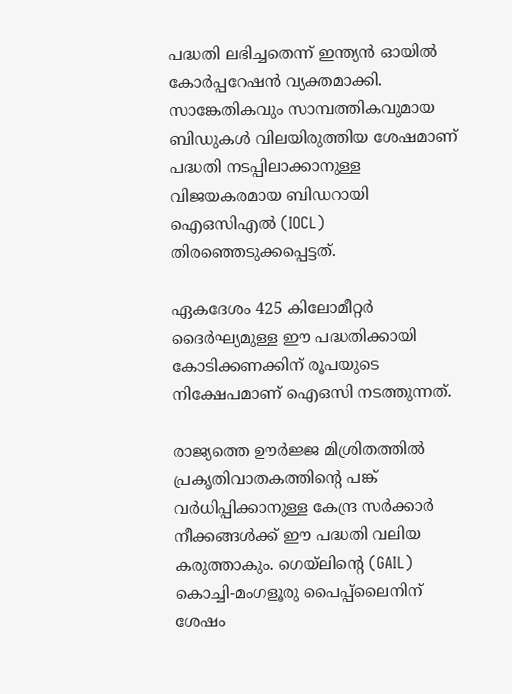പദ്ധതി ലഭിച്ചതെന്ന് ഇന്ത്യൻ ഓയിൽ കോർപ്പറേഷൻ വ്യക്തമാക്കി. സാങ്കേതികവും സാമ്പത്തികവുമായ ബിഡുകൾ വിലയിരുത്തിയ ശേഷമാണ് പദ്ധതി നടപ്പിലാക്കാനുള്ള വിജയകരമായ ബിഡറായി ഐഒസിഎൽ (IOCL) തിരഞ്ഞെടുക്കപ്പെട്ടത്.

ഏകദേശം 425 കിലോമീറ്റര്‍ ദൈര്‍ഘ്യമുള്ള ഈ പദ്ധതിക്കായി കോടിക്കണക്കിന് രൂപയുടെ നിക്ഷേപമാണ് ഐഒസി നടത്തുന്നത്.

രാജ്യത്തെ ഊര്‍ജ്ജ മിശ്രിതത്തില്‍ പ്രകൃതിവാതകത്തിന്റെ പങ്ക് വര്‍ധിപ്പിക്കാനുള്ള കേന്ദ്ര സര്‍ക്കാര്‍ നീക്കങ്ങള്‍ക്ക് ഈ പദ്ധതി വലിയ കരുത്താകും. ഗെയ്ലിന്റെ (GAIL) കൊച്ചി-മംഗളൂരു പൈപ്പ്ലൈനിന് ശേഷം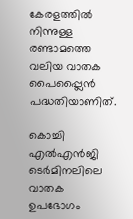കേരളത്തില്‍ നിന്നുള്ള രണ്ടാമത്തെ വലിയ വാതക പൈപ്പ്ലൈന്‍ പദ്ധതിയാണിത്.

കൊച്ചി എല്‍എന്‍ജി ടെര്‍മിനലിലെ വാതക ഉപഭോഗം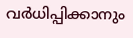വര്‍ധിപ്പിക്കാനും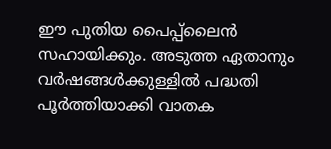ഈ പുതിയ പൈപ്പ്ലൈന്‍ സഹായിക്കും. അടുത്ത ഏതാനും വര്‍ഷങ്ങള്‍ക്കുള്ളില്‍ പദ്ധതി പൂര്‍ത്തിയാക്കി വാതക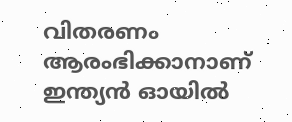വിതരണം ആരംഭിക്കാനാണ് ഇന്ത്യന്‍ ഓയില്‍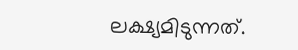ലക്ഷ്യമിടുന്നത്.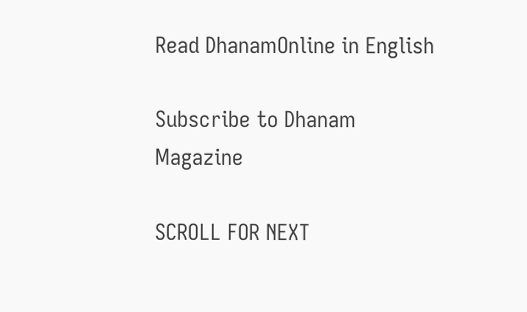Read DhanamOnline in English

Subscribe to Dhanam Magazine

SCROLL FOR NEXT